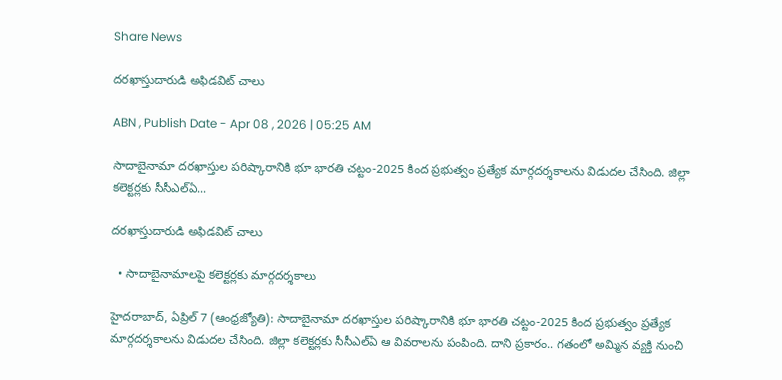Share News

దరఖాస్తుదారుడి అఫిడవిట్‌ చాలు

ABN , Publish Date - Apr 08 , 2026 | 05:25 AM

సాదాబైనామా దరఖాస్తుల పరిష్కారానికి భూ భారతి చట్టం-2025 కింద ప్రభుత్వం ప్రత్యేక మార్గదర్శకాలను విడుదల చేసింది. జిల్లా కలెక్టర్లకు సీసీఎల్‌ఏ...

దరఖాస్తుదారుడి అఫిడవిట్‌ చాలు

  • సాదాబైనామాలపై కలెక్టర్లకు మార్గదర్శకాలు

హైదరాబాద్‌, ఏప్రిల్‌ 7 (ఆంధ్రజ్యోతి): సాదాబైనామా దరఖాస్తుల పరిష్కారానికి భూ భారతి చట్టం-2025 కింద ప్రభుత్వం ప్రత్యేక మార్గదర్శకాలను విడుదల చేసింది. జిల్లా కలెక్టర్లకు సీసీఎల్‌ఏ ఆ వివరాలను పంపింది. దాని ప్రకారం.. గతంలో అమ్మిన వ్యక్తి నుంచి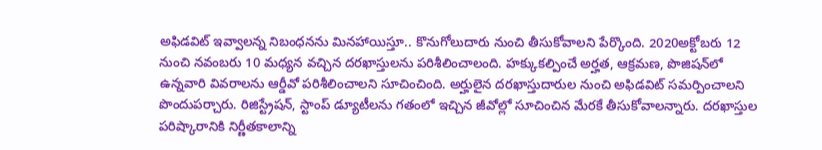అఫిడవిట్‌ ఇవ్వాలన్న నిబంధనను మినహాయిస్తూ.. కొనుగోలుదారు నుంచి తీసుకోవాలని పేర్కొంది. 2020అక్టోబరు 12 నుంచి నవంబరు 10 మధ్యన వచ్చిన దరఖాస్తులను పరిశీలించాలంది. హక్కుకల్పించే అర్హత, ఆక్రమణ, పొజిషన్‌లో ఉన్నవారి వివరాలను ఆర్డీవో పరిశీలించాలని సూచించింది. అర్హులైన దరఖాస్తుదారుల నుంచి అఫిడవిట్‌ సమర్పించాలని పొందుపర్చారు. రిజిస్ట్రేషన్‌, స్టాంప్‌ డ్యూటీలను గతంలో ఇచ్చిన జీవోల్లో సూచించిన మేరకే తీసుకోవాలన్నారు. దరఖాస్తుల పరిష్కారానికి నిర్ణీతకాలాన్ని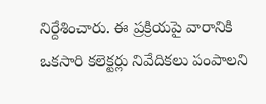నిర్దేశించారు. ఈ ప్రక్రియపై వారానికి ఒకసారి కలెక్టర్లు నివేదికలు పంపాలని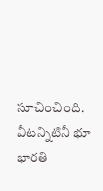సూచించింది. వీటన్నిటినీ భూ భారతి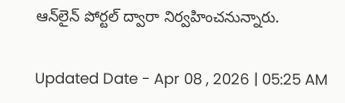ఆన్‌లైన్‌ పోర్టల్‌ ద్వారా నిర్వహించనున్నారు.

Updated Date - Apr 08 , 2026 | 05:25 AM